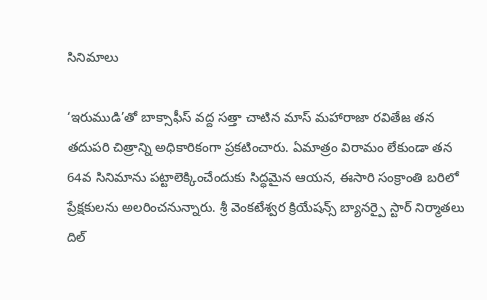సినిమాలు

‘ఇరుముడి’తో బాక్సాఫీస్ వద్ద సత్తా చాటిన మాస్ మహారాజా రవితేజ తన తదుపరి చిత్రాన్ని అధికారికంగా ప్రకటించారు. ఏమాత్రం విరామం లేకుండా తన 64వ సినిమాను పట్టాలెక్కించేందుకు సిద్ధమైన ఆయన, ఈసారి సంక్రాంతి బరిలో ప్రేక్షకులను అలరించనున్నారు. శ్రీ వెంకటేశ్వర క్రియేషన్స్ బ్యానర్పై స్టార్ నిర్మాతలు దిల్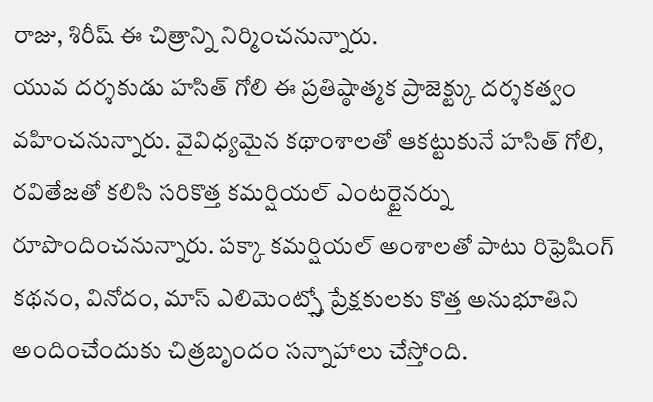రాజు, శిరీష్ ఈ చిత్రాన్ని నిర్మించనున్నారు.
యువ దర్శకుడు హసిత్ గోలి ఈ ప్రతిష్ఠాత్మక ప్రాజెక్ట్కు దర్శకత్వం వహించనున్నారు. వైవిధ్యమైన కథాంశాలతో ఆకట్టుకునే హసిత్ గోలి, రవితేజతో కలిసి సరికొత్త కమర్షియల్ ఎంటర్టైనర్ను రూపొందించనున్నారు. పక్కా కమర్షియల్ అంశాలతో పాటు రిఫ్రెషింగ్ కథనం, వినోదం, మాస్ ఎలిమెంట్స్తో ప్రేక్షకులకు కొత్త అనుభూతిని అందించేందుకు చిత్రబృందం సన్నాహాలు చేస్తోంది.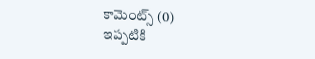కామెంట్స్ (0)
ఇప్పటికి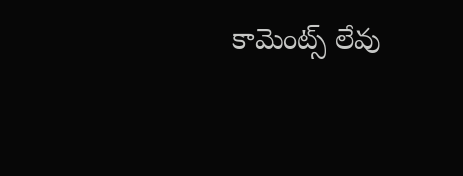కామెంట్స్ లేవు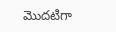మొదటిగా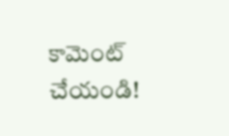కామెంట్ చేయండి!